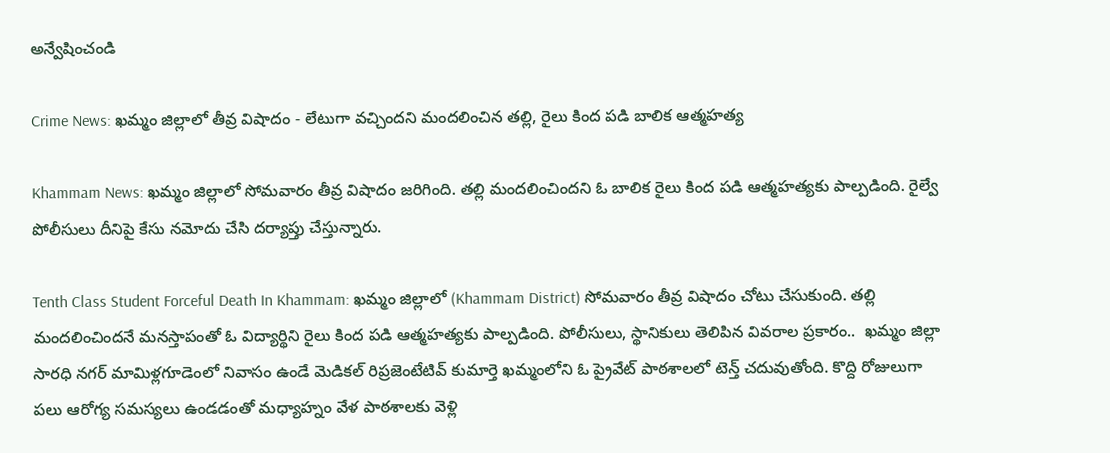అన్వేషించండి

Crime News: ఖమ్మం జిల్లాలో తీవ్ర విషాదం - లేటుగా వచ్చిందని మందలించిన తల్లి, రైలు కింద పడి బాలిక ఆత్మహత్య

Khammam News: ఖమ్మం జిల్లాలో సోమవారం తీవ్ర విషాదం జరిగింది. తల్లి మందలించిందని ఓ బాలిక రైలు కింద పడి ఆత్మహత్యకు పాల్పడింది. రైల్వే పోలీసులు దీనిపై కేసు నమోదు చేసి దర్యాప్తు చేస్తున్నారు.

Tenth Class Student Forceful Death In Khammam: ఖమ్మం జిల్లాలో (Khammam District) సోమవారం తీవ్ర విషాదం చోటు చేసుకుంది. తల్లి మందలించిందనే మనస్తాపంతో ఓ విద్యార్థిని రైలు కింద పడి ఆత్మహత్యకు పాల్పడింది. పోలీసులు, స్థానికులు తెలిపిన వివరాల ప్రకారం..  ఖమ్మం జిల్లా సారధి నగర్ మామిళ్లగూడెంలో నివాసం ఉండే మెడికల్ రిప్రజెంటేటివ్ కుమార్తె ఖమ్మంలోని ఓ ప్రైవేట్ పాఠశాలలో టెన్త్ చదువుతోంది. కొద్ది రోజులుగా పలు ఆరోగ్య సమస్యలు ఉండడంతో మధ్యాహ్నం వేళ పాఠశాలకు వెళ్లి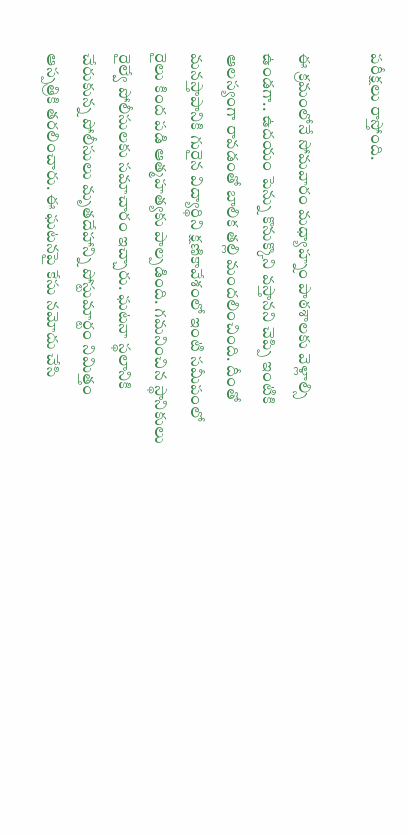పరీక్షలు రాస్తోంది.

ఈ క్రమంలోనే సోమవారం మధ్యాహ్నం పాఠశాలకు వెళ్లాల్సి ఉండగా.. ఉదయం పెన్ను కొనుక్కొని వస్తానని చెప్పి ఇంటికి ఆలస్యంగా రావడంతో బాలిక తల్లి మందలించింది. దీంతో మనస్తాపానికి గురైన విద్యార్థిని క్షణికావేశంలో ఇంటి సమీపంలో రైలు కింద పడి ఆత్మహత్యకు పాల్పడింది. గమనించిన స్థానికులు రైల్వే పోలీసులకు సమాచారం ఇచ్చారు. ఘటనా స్థలానికి చేరుకున్న పోలీసులు మృతదేహాన్ని పోస్టుమార్టం నిమిత్తం ఆస్పత్రికి తరలించారు. ఈ ఘటనపై కేసు నమోదు చేసి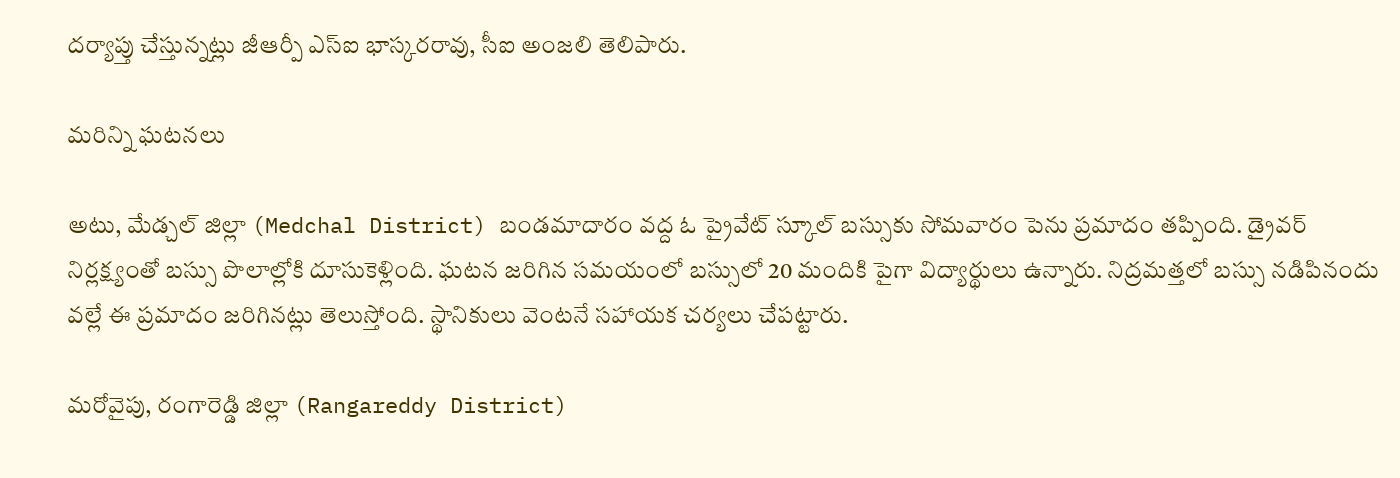దర్యాప్తు చేస్తున్నట్లు జీఆర్పీ ఎస్ఐ భాస్కరరావు, సీఐ అంజలి తెలిపారు.

మరిన్ని ఘటనలు

అటు, మేడ్చల్ జిల్లా (Medchal District) బండమాదారం వద్ద ఓ ప్రైవేట్ స్కూల్ బస్సుకు సోమవారం పెను ప్రమాదం తప్పింది. డ్రైవర్ నిర్లక్ష్యంతో బస్సు పొలాల్లోకి దూసుకెళ్లింది. ఘటన జరిగిన సమయంలో బస్సులో 20 మందికి పైగా విద్యార్థులు ఉన్నారు. నిద్రమత్తలో బస్సు నడిపినందు వల్లే ఈ ప్రమాదం జరిగినట్లు తెలుస్తోంది. స్థానికులు వెంటనే సహాయక చర్యలు చేపట్టారు.

మరోవైపు, రంగారెడ్డి జిల్లా (Rangareddy District)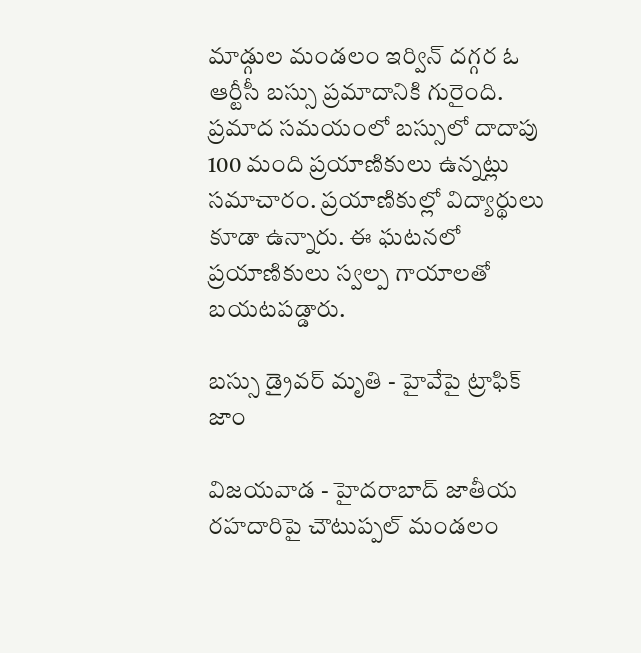మాడ్గుల మండలం ఇర్విన్ దగ్గర ఓ ఆర్టీసీ బస్సు ప్రమాదానికి గురైంది. ప్రమాద సమయంలో బస్సులో దాదాపు 100 మంది ప్రయాణికులు ఉన్నట్లు సమాచారం. ప్రయాణికుల్లో విద్యార్థులు కూడా ఉన్నారు. ఈ ఘటనలో ప్రయాణికులు స్వల్ప గాయాలతో బయటపడ్డారు.

బస్సు డ్రైవర్ మృతి - హైవేపై ట్రాఫిక్ జాం

విజయవాడ - హైదరాబాద్ జాతీయ రహదారిపై చౌటుప్పల్ మండలం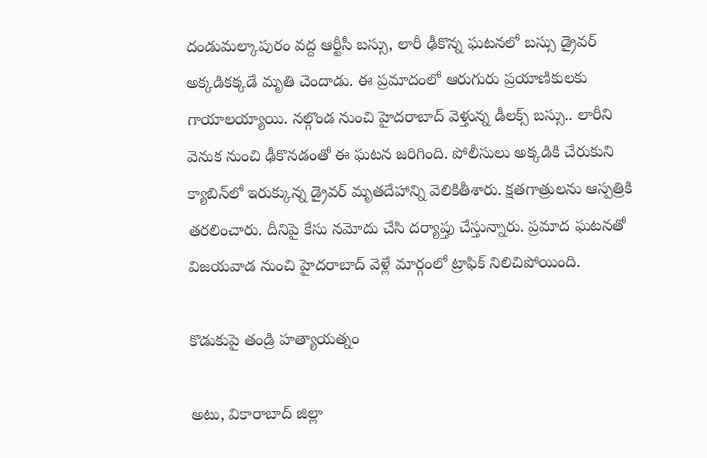దండుమల్కాపురం వద్ద ఆర్టీసీ బస్సు, లారీ ఢీకొన్న ఘటనలో బస్సు డ్రైవర్ అక్కడికక్కడే మృతి చెందాడు. ఈ ప్రమాదంలో ఆరుగురు ప్రయాణికులకు గాయాలయ్యాయి. నల్గొండ నుంచి హైదరాబాద్ వెళ్తున్న డీలక్స్ బస్సు.. లారీని వెనుక నుంచి ఢీకొనడంతో ఈ ఘటన జరిగింది. పోలీసులు అక్కడికి చేరుకుని క్యాబిన్‌లో ఇరుక్కున్న డ్రైవర్ మృతదేహాన్ని వెలికితీశారు. క్షతగాత్రులను ఆస్పత్రికి తరలించారు. దీనిపై కేసు నమోదు చేసి దర్యాప్తు చేస్తున్నారు. ప్రమాద ఘటనతో విజయవాడ నుంచి హైదరాబాద్ వెళ్లే మార్గంలో ట్రాఫిక్ నిలిచిపోయింది.

కొడుకుపై తండ్రి హత్యాయత్నం

అటు, వికారాబాద్ జిల్లా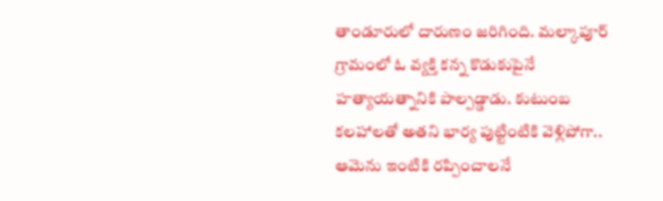తాండూరులో దారుణం జరిగింది. మల్కాపూర్ గ్రామంలో ఓ వ్యక్తి కన్న కొడుకుపైనే హత్యాయత్నానికి పాల్పడ్డాడు. కుటుంబ కలహాలతో అతని భార్య పుట్టింటికి వెళ్లిపోగా.. ఆమెను ఇంటికి రప్పించాలనే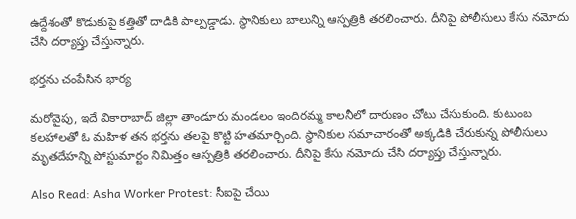ఉద్దేశంతో కొడుకుపై కత్తితో దాడికి పాల్పడ్డాడు. స్థానికులు బాలున్ని ఆస్పత్రికి తరలించారు. దీనిపై పోలీసులు కేసు నమోదు చేసి దర్యాప్తు చేస్తున్నారు.

భర్తను చంపేసిన భార్య

మరోవైపు, ఇదే వికారాబాద్ జిల్లా తాండూరు మండలం ఇందిరమ్మ కాలనీలో దారుణం చోటు చేసుకుంది. కుటుంబ కలహాలతో ఓ మహిళ తన భర్తను తలపై కొట్టి హతమార్చింది. స్థానికుల సమాచారంతో అక్కడికి చేరుకున్న పోలీసులు మృతదేహన్ని పోస్టుమార్టం నిమిత్తం ఆస్పత్రికి తరలించారు. దీనిపై కేసు నమోదు చేసి దర్యాప్తు చేస్తున్నారు.

Also Read: Asha Worker Protest: సీఐపై చేయి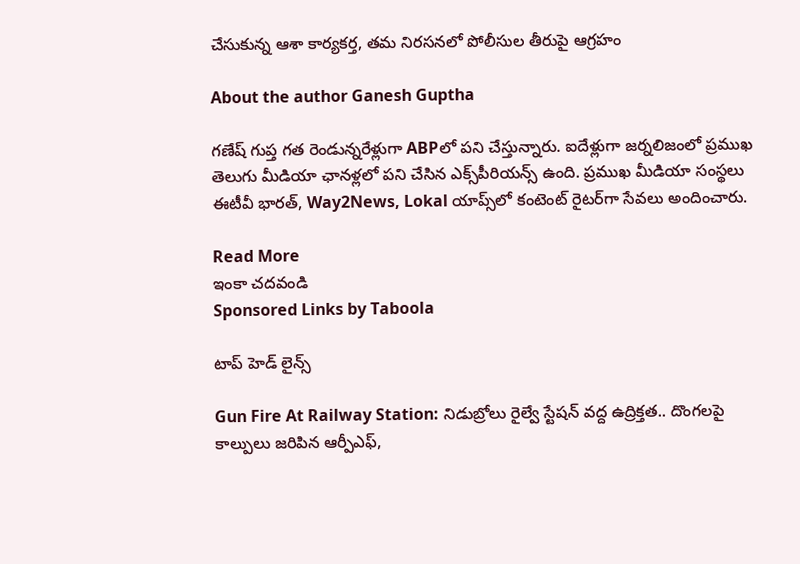చేసుకున్న ఆశా కార్యకర్త, తమ నిరసనలో పోలీసుల తీరుపై ఆగ్రహం

About the author Ganesh Guptha

గణేష్ గుప్త గత రెండున్నరేళ్లుగా ABPలో పని చేస్తున్నారు. ఐదేళ్లుగా జర్నలిజంలో ప్రముఖ తెలుగు మీడియా ఛానళ్లలో పని చేసిన ఎక్స్‌పీరియన్స్ ఉంది. ప్రముఖ మీడియా సంస్థలు ఈటీవీ భారత్, Way2News, Lokal యాప్స్‌లో కంటెంట్ రైటర్‌గా సేవలు అందించారు.

Read More
ఇంకా చదవండి
Sponsored Links by Taboola

టాప్ హెడ్ లైన్స్

Gun Fire At Railway Station: నిడుబ్రోలు రైల్వే స్టేషన్ వద్ద ఉద్రిక్తత.. దొంగలపై కాల్పులు జరిపిన ఆర్పీఎఫ్,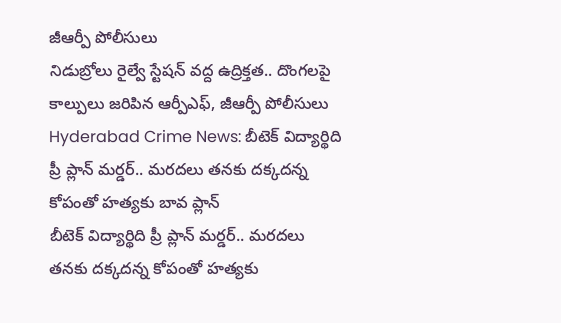జీఆర్పీ పోలీసులు
నిడుబ్రోలు రైల్వే స్టేషన్ వద్ద ఉద్రిక్తత.. దొంగలపై కాల్పులు జరిపిన ఆర్పీఎఫ్, జీఆర్పీ పోలీసులు
Hyderabad Crime News: బీటెక్ విద్యార్థిది ప్రీ ప్లాన్ మర్డర్.. మరదలు తనకు దక్కదన్న కోపంతో హత్యకు బావ ప్లాన్
బీటెక్ విద్యార్థిది ప్రీ ప్లాన్ మర్డర్.. మరదలు తనకు దక్కదన్న కోపంతో హత్యకు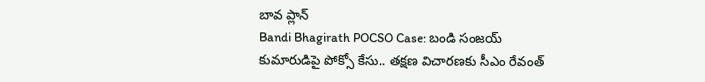బావ ప్లాన్
Bandi Bhagirath POCSO Case: బండి సంజయ్ కుమారుడిపై పోక్సో కేసు.. తక్షణ విచారణకు సీఎం రేవంత్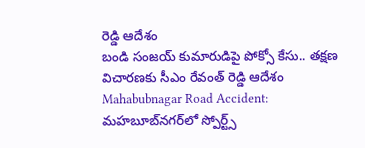రెడ్డి ఆదేశం
బండి సంజయ్ కుమారుడిపై పోక్సో కేసు.. తక్షణ విచారణకు సీఎం రేవంత్ రెడ్డి ఆదేశం
Mahabubnagar Road Accident: మహబూబ్‌నగర్‌లో స్పోర్ట్స్‌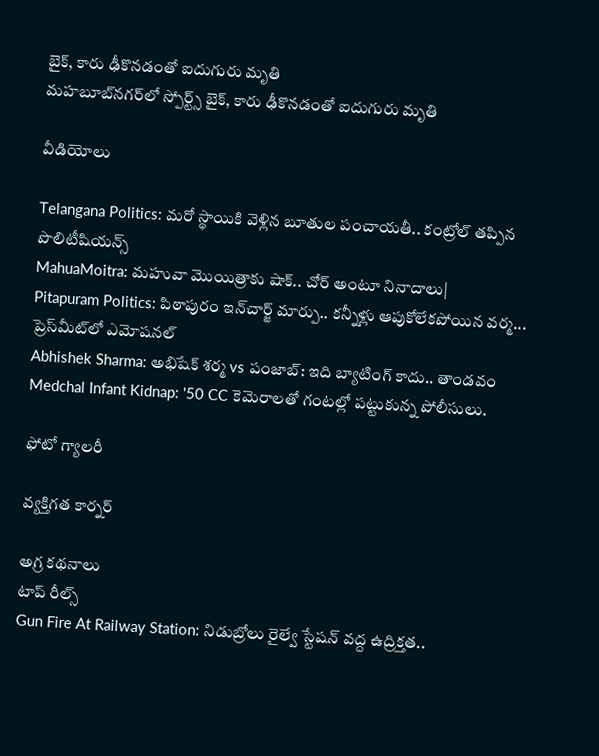బైక్, కారు ఢీకొనడంతో ఐదుగురు మృతి
మహబూబ్‌నగర్‌లో స్పోర్ట్స్‌ బైక్, కారు ఢీకొనడంతో ఐదుగురు మృతి

వీడియోలు

Telangana Politics: మరో స్థాయికి వెళ్లిన బూతుల పంచాయతీ.. కంట్రోల్ తప్పిన పొలిటీషియన్స్
MahuaMoitra: మహువా మొయిత్రాకు షాక్.. చోర్ అంటూ నినాదాలు|
Pitapuram Politics: పిఠాపురం ఇన్‌చార్జ్ మార్పు.. కన్నీళ్లు ఆపుకోలేకపోయిన వర్మ... ప్రెస్‌మీట్‌లో ఎమోషనల్
Abhishek Sharma: అభిషేక్ శర్మ vs పంజాబ్: ఇది బ్యాటింగ్ కాదు.. తాండవం
Medchal Infant Kidnap: '50 CC కెమెరాలతో గంటల్లో పట్టుకున్న పోలీసులు.

ఫోటో గ్యాలరీ

వ్యక్తిగత కార్నర్

అగ్ర కథనాలు
టాప్ రీల్స్
Gun Fire At Railway Station: నిడుబ్రోలు రైల్వే స్టేషన్ వద్ద ఉద్రిక్తత..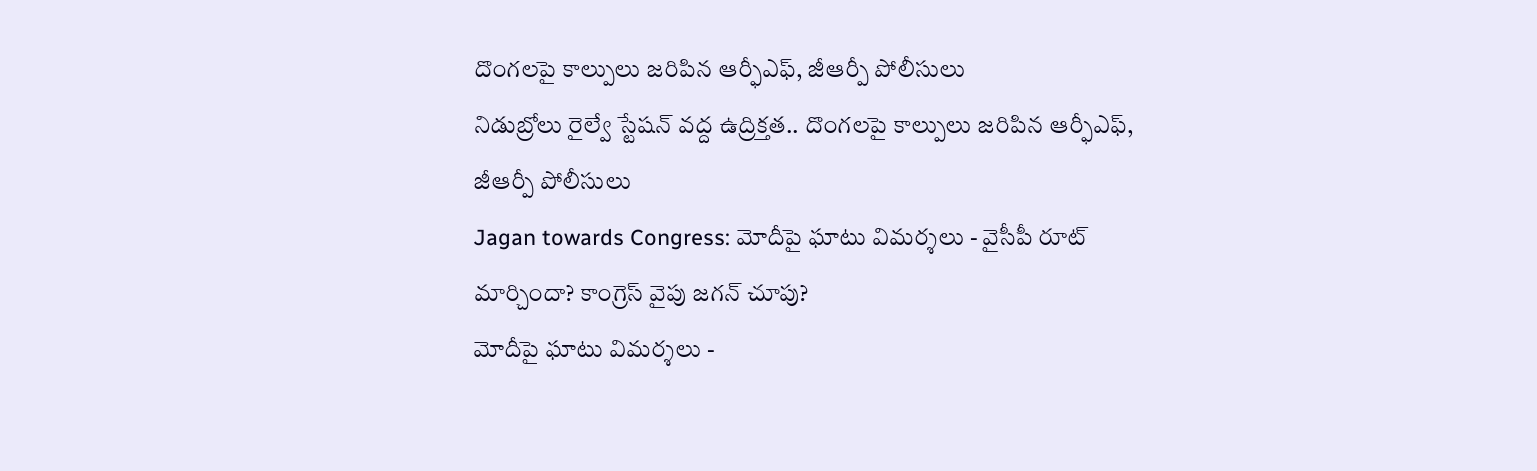దొంగలపై కాల్పులు జరిపిన ఆర్ఫీఎఫ్, జీఆర్పీ పోలీసులు
నిడుబ్రోలు రైల్వే స్టేషన్ వద్ద ఉద్రిక్తత.. దొంగలపై కాల్పులు జరిపిన ఆర్ఫీఎఫ్, జీఆర్పీ పోలీసులు
Jagan towards Congress: మోదీపై ఘాటు విమర్శలు - వైసీపీ రూట్ మార్చిందా? కాంగ్రెస్ వైపు జగన్ చూపు?
మోదీపై ఘాటు విమర్శలు -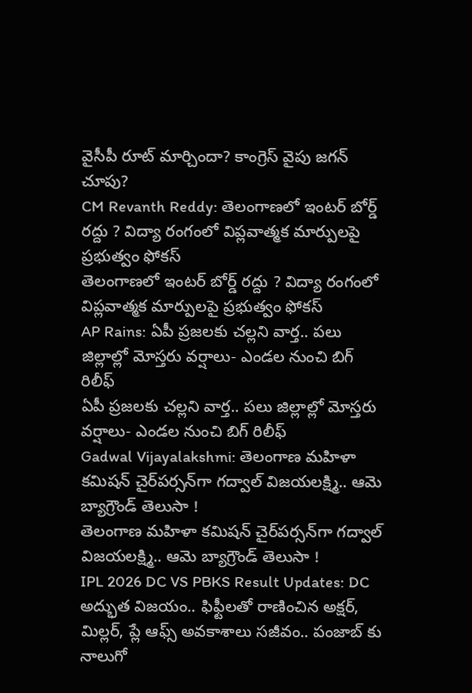వైసీపీ రూట్ మార్చిందా? కాంగ్రెస్ వైపు జగన్ చూపు?
CM Revanth Reddy: తెలంగాణలో ఇంటర్ బోర్డ్ రద్దు ? విద్యా రంగంలో విప్లవాత్మక మార్పులపై ప్రభుత్వం ఫోకస్
తెలంగాణలో ఇంటర్ బోర్డ్ రద్దు ? విద్యా రంగంలో విప్లవాత్మక మార్పులపై ప్రభుత్వం ఫోకస్
AP Rains: ఏపీ ప్రజలకు చల్లని వార్త.. పలు జిల్లాల్లో మోస్తరు వర్షాలు- ఎండల నుంచి బిగ్ రిలీఫ్
ఏపీ ప్రజలకు చల్లని వార్త.. పలు జిల్లాల్లో మోస్తరు వర్షాలు- ఎండల నుంచి బిగ్ రిలీఫ్
Gadwal Vijayalakshmi: తెలంగాణ మహిళా కమిషన్ చైర్‌పర్సన్‌గా గద్వాల్ విజయలక్ష్మి.. ఆమె బ్యాగ్రౌండ్ తెలుసా !
తెలంగాణ మహిళా కమిషన్ చైర్‌పర్సన్‌గా గద్వాల్ విజయలక్ష్మి.. ఆమె బ్యాగ్రౌండ్ తెలుసా !
IPL 2026 DC VS PBKS Result Updates: DC అద్భుత విజ‌యం.. ఫిఫ్టీల‌తో రాణించిన అక్ష‌ర్, మిల్ల‌ర్, ప్లే ఆఫ్స్ అవ‌కాశాలు స‌జీవం.. పంజాబ్ కు నాలుగో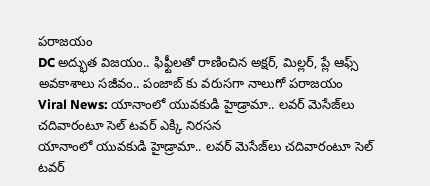ప‌రాజ‌యం
DC అద్భుత విజ‌యం.. ఫిఫ్టీల‌తో రాణించిన అక్ష‌ర్, మిల్ల‌ర్, ప్లే ఆఫ్స్ అవ‌కాశాలు స‌జీవం.. పంజాబ్ కు వరుసగా నాలుగో ప‌రాజ‌యం
Viral News: యానాంలో యువకుడి హైడ్రామా.. లవర్ మెసేజ్‌లు చదివారంటూ సెల్ టవర్ ఎక్కి నిరసన
యానాంలో యువకుడి హైడ్రామా.. లవర్ మెసేజ్‌లు చదివారంటూ సెల్ టవర్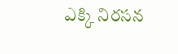ఎక్కి నిరసన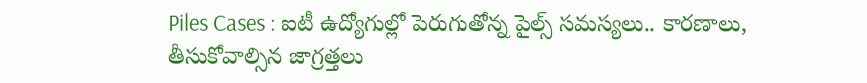Piles Cases : ఐటీ ఉద్యోగుల్లో పెరుగుతోన్న పైల్స్ సమస్యలు.. కారణాలు, తీసుకోవాల్సిన జాగ్రత్తలు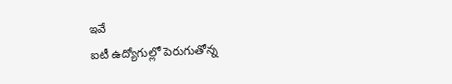ఇవే
ఐటీ ఉద్యోగుల్లో పెరుగుతోన్న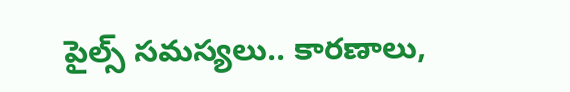పైల్స్ సమస్యలు.. కారణాలు,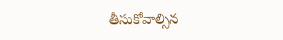తీసుకోవాల్సిన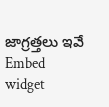జాగ్రత్తలు ఇవే
Embed widget